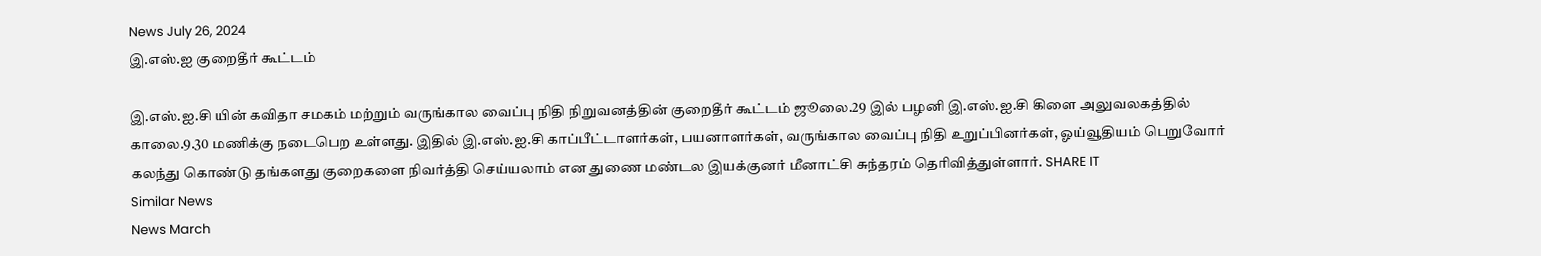News July 26, 2024
இ.எஸ்.ஐ குறைதீர் கூட்டம்

இ.எஸ்.ஐ.சி யின் கவிதா சமகம் மற்றும் வருங்கால வைப்பு நிதி நிறுவனத்தின் குறைதீர் கூட்டம் ஜூலை.29 இல் பழனி இ.எஸ்.ஐ.சி கிளை அலுவலகத்தில் காலை.9.30 மணிக்கு நடைபெற உள்ளது. இதில் இ.எஸ்.ஐ.சி காப்பீட்டாளர்கள், பயனாளர்கள், வருங்கால வைப்பு நிதி உறுப்பினர்கள், ஓய்வூதியம் பெறுவோர் கலந்து கொண்டு தங்களது குறைகளை நிவர்த்தி செய்யலாம் என துணை மண்டல இயக்குனர் மீனாட்சி சுந்தரம் தெரிவித்துள்ளார். SHARE IT
Similar News
News March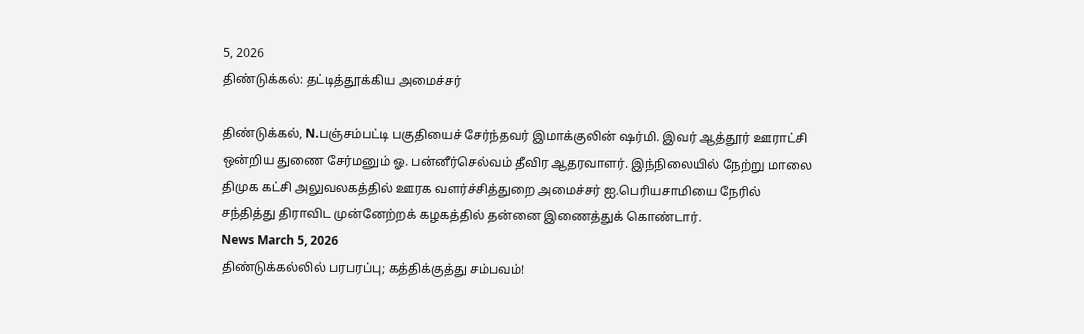5, 2026
திண்டுக்கல்: தட்டித்தூக்கிய அமைச்சர்

திண்டுக்கல், N.பஞ்சம்பட்டி பகுதியைச் சேர்ந்தவர் இமாக்குலின் ஷர்மி. இவர் ஆத்தூர் ஊராட்சி ஒன்றிய துணை சேர்மனும் ஓ. பன்னீர்செல்வம் தீவிர ஆதரவாளர். இந்நிலையில் நேற்று மாலை திமுக கட்சி அலுவலகத்தில் ஊரக வளர்ச்சித்துறை அமைச்சர் ஐ.பெரியசாமியை நேரில் சந்தித்து திராவிட முன்னேற்றக் கழகத்தில் தன்னை இணைத்துக் கொண்டார்.
News March 5, 2026
திண்டுக்கல்லில் பரபரப்பு; கத்திக்குத்து சம்பவம்!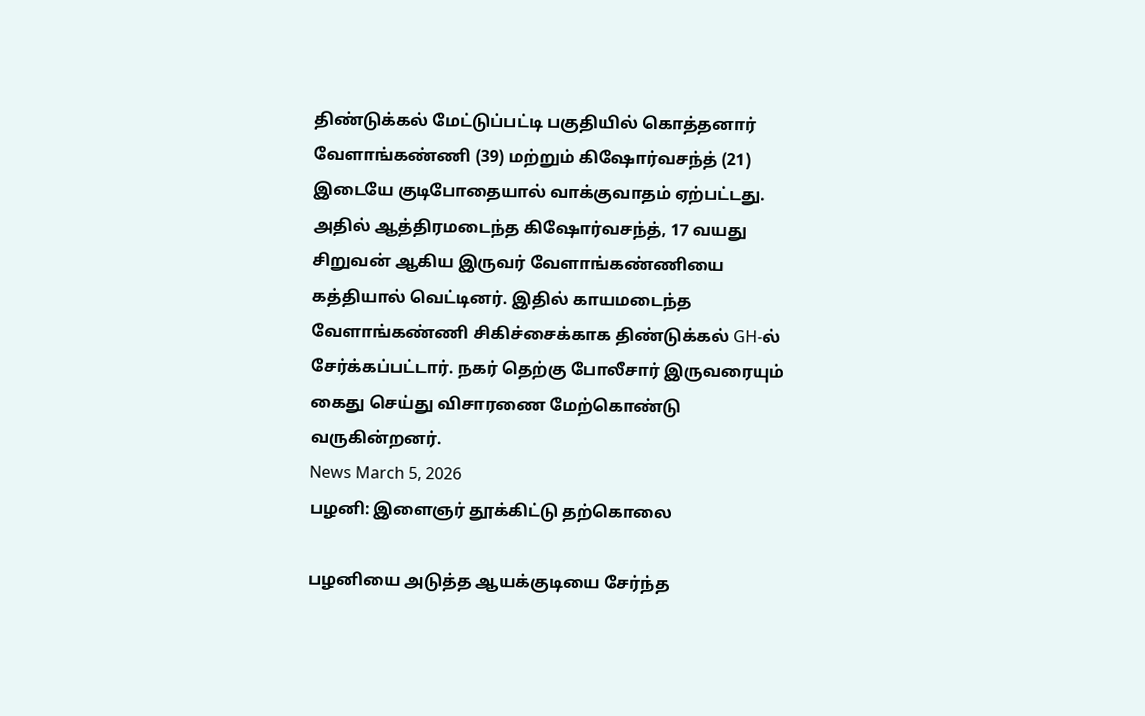திண்டுக்கல் மேட்டுப்பட்டி பகுதியில் கொத்தனார் வேளாங்கண்ணி (39) மற்றும் கிஷோர்வசந்த் (21) இடையே குடிபோதையால் வாக்குவாதம் ஏற்பட்டது. அதில் ஆத்திரமடைந்த கிஷோர்வசந்த், 17 வயது சிறுவன் ஆகிய இருவர் வேளாங்கண்ணியை கத்தியால் வெட்டினர். இதில் காயமடைந்த வேளாங்கண்ணி சிகிச்சைக்காக திண்டுக்கல் GH-ல் சேர்க்கப்பட்டார். நகர் தெற்கு போலீசார் இருவரையும் கைது செய்து விசாரணை மேற்கொண்டு வருகின்றனர்.
News March 5, 2026
பழனி: இளைஞர் தூக்கிட்டு தற்கொலை

பழனியை அடுத்த ஆயக்குடியை சேர்ந்த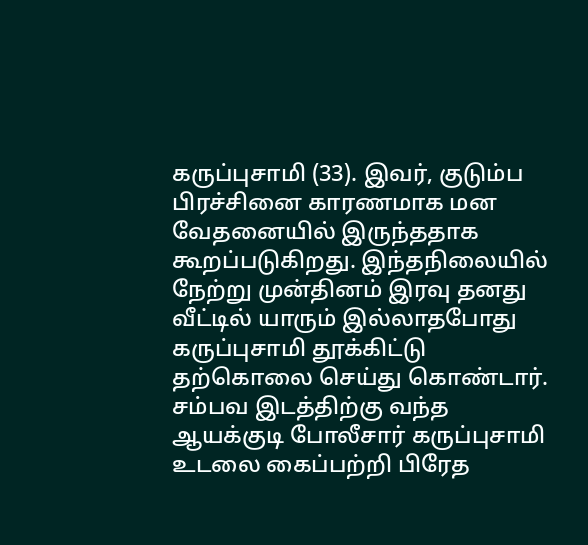கருப்புசாமி (33). இவர், குடும்ப பிரச்சினை காரணமாக மன வேதனையில் இருந்ததாக கூறப்படுகிறது. இந்தநிலையில் நேற்று முன்தினம் இரவு தனது வீட்டில் யாரும் இல்லாதபோது கருப்புசாமி தூக்கிட்டு தற்கொலை செய்து கொண்டார். சம்பவ இடத்திற்கு வந்த ஆயக்குடி போலீசார் கருப்புசாமி உடலை கைப்பற்றி பிரேத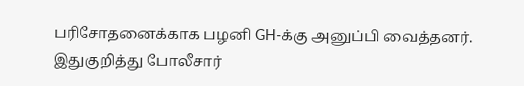பரிசோதனைக்காக பழனி GH-க்கு அனுப்பி வைத்தனர். இதுகுறித்து போலீசார்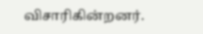விசாரிகின்றனர்.